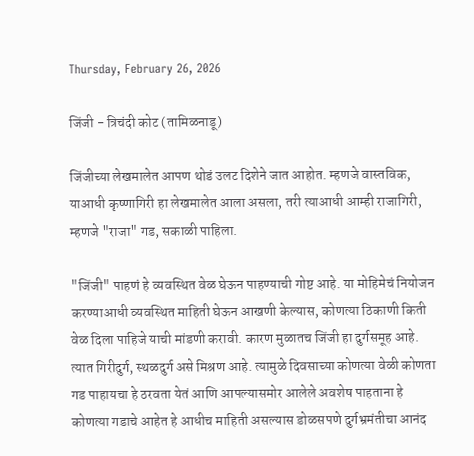Thursday, February 26, 2026

जिंजी - त्रिचंदी कोट (तामिळनाडू)

जिंजीच्या लेखमालेत आपण थोडं उलट दिशेने जात आहोत. म्हणजे वास्तविक, याआधी कृष्णागिरी हा लेखमालेत आला असला, तरी त्याआधी आम्ही राजागिरी, म्हणजे "राजा" गड, सकाळी पाहिला.

"जिंजी" पाहणं हे व्यवस्थित वेळ घेऊन पाहण्याची गोष्ट आहे. या मोहिमेचं नियोजन करण्याआधी व्यवस्थित माहिती घेऊन आखणी केल्यास, कोणत्या ठिकाणी किती वेळ दिला पाहिजे याची मांडणी करावी. कारण मुळातच जिंजी हा दुर्गसमूह आहे. त्यात गिरीदुर्ग, स्थळदुर्ग असे मिश्रण आहे. त्यामुळे दिवसाच्या कोणत्या वेळी कोणता गड पाहायचा हे ठरवता येतं आणि आपल्यासमोर आलेले अवशेष पाहताना हे कोणत्या गडाचे आहेत हे आधीच माहिती असल्यास डोळसपणे दुर्गभ्रमंतीचा आनंद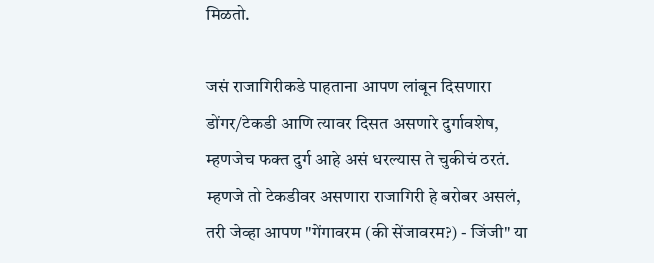मिळतो.

जसं राजागिरीकडे पाहताना आपण लांबून दिसणारा डोंगर/टेकडी आणि त्यावर दिसत असणारे दुर्गावशेष, म्हणजेच फक्त दुर्ग आहे असं धरल्यास ते चुकीचं ठरतं. म्हणजे तो टेकडीवर असणारा राजागिरी हे बरोबर असलं, तरी जेव्हा आपण "गेंगावरम (की सेंजावरम?) - जिंजी" या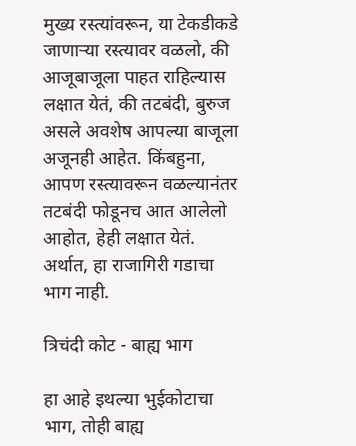मुख्य रस्त्यांवरून, या टेकडीकडे जाणाऱ्या रस्त्यावर वळलो, की आजूबाजूला पाहत राहिल्यास लक्षात येतं, की तटबंदी, बुरुज असले अवशेष आपल्या बाजूला अजूनही आहेत. किंबहुना, आपण रस्त्यावरून वळल्यानंतर तटबंदी फोडूनच आत आलेलो आहोत, हेही लक्षात येतं. अर्थात, हा राजागिरी गडाचा भाग नाही.

त्रिचंदी कोट - बाह्य भाग

हा आहे इथल्या भुईकोटाचा भाग, तोही बाह्य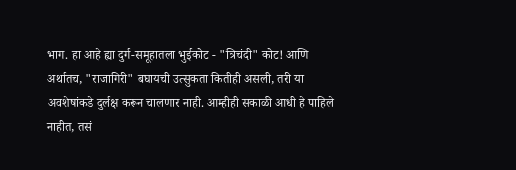भाग. हा आहे ह्या दुर्ग-समूहातला भुईकोट - "त्रिचंदी" कोट! आणि अर्थातच, "राजागिरी" बघायची उत्सुकता कितीही असली, तरी या अवशेषांकडे दुर्लक्ष करून चालणार नाही. आम्हीही सकाळी आधी हे पाहिले नाहीत, तसं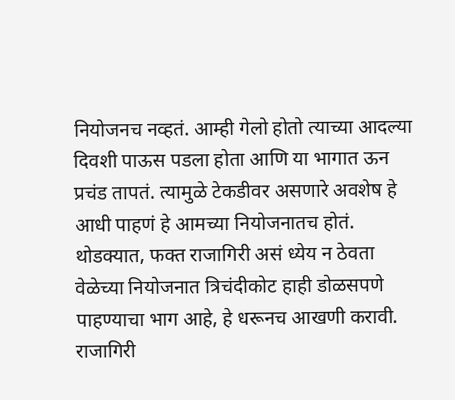नियोजनच नव्हतं. आम्ही गेलो होतो त्याच्या आदल्या दिवशी पाऊस पडला होता आणि या भागात ऊन प्रचंड तापतं. त्यामुळे टेकडीवर असणारे अवशेष हे आधी पाहणं हे आमच्या नियोजनातच होतं. थोडक्यात, फक्त राजागिरी असं ध्येय न ठेवता वेळेच्या नियोजनात त्रिचंदीकोट हाही डोळसपणे पाहण्याचा भाग आहे, हे धरूनच आखणी करावी. राजागिरी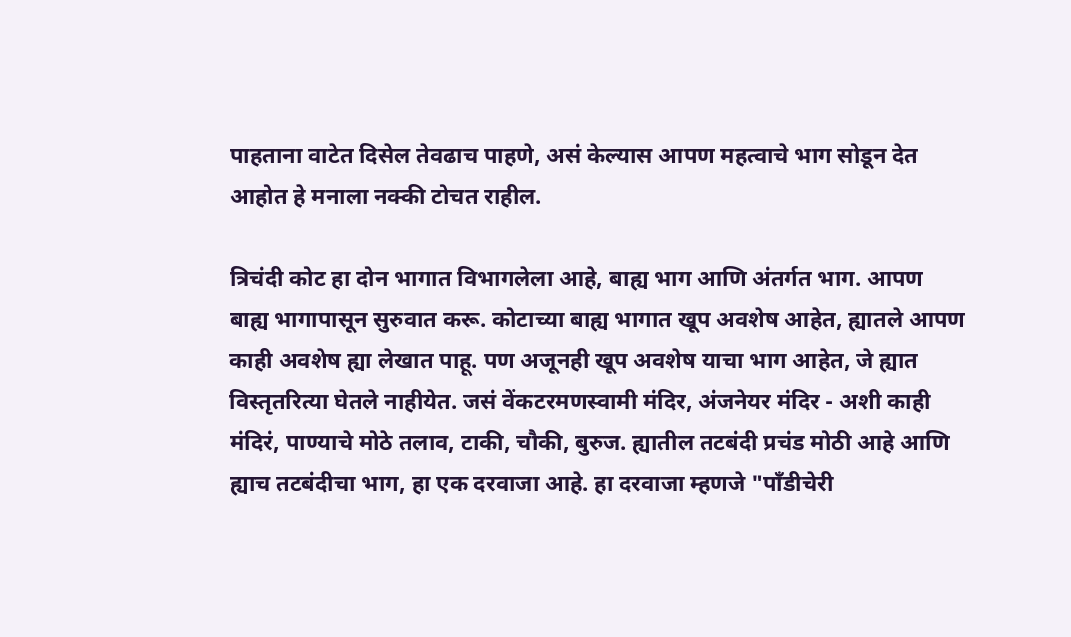पाहताना वाटेत दिसेल तेवढाच पाहणे, असं केल्यास आपण महत्वाचे भाग सोडून देत आहोत हे मनाला नक्की टोचत राहील.

त्रिचंदी कोट हा दोन भागात विभागलेला आहे, बाह्य भाग आणि अंतर्गत भाग. आपण बाह्य भागापासून सुरुवात करू. कोटाच्या बाह्य भागात खूप अवशेष आहेत, ह्यातले आपण काही अवशेष ह्या लेखात पाहू. पण अजूनही खूप अवशेष याचा भाग आहेत, जे ह्यात विस्तृतरित्या घेतले नाहीयेत. जसं वेंकटरमणस्वामी मंदिर, अंजनेयर मंदिर - अशी काही मंदिरं, पाण्याचे मोठे तलाव, टाकी, चौकी, बुरुज. ह्यातील तटबंदी प्रचंड मोठी आहे आणि ह्याच तटबंदीचा भाग, हा एक दरवाजा आहे. हा दरवाजा म्हणजे "पॉंडीचेरी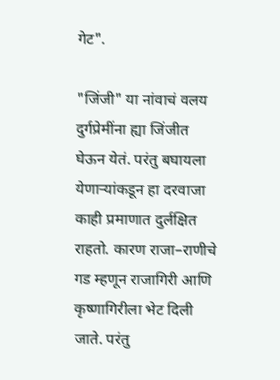गेट".

"जिंजी" या नांवाचं वलय दुर्गप्रेमींना ह्या जिंजीत घेऊन येतं. परंतु बघायला येणाऱ्यांकडून हा दरवाजा काही प्रमाणात दुर्लक्षित राहतो. कारण राजा–राणीचे गड म्हणून राजागिरी आणि कृष्णागिरीला भेट दिली जाते. परंतु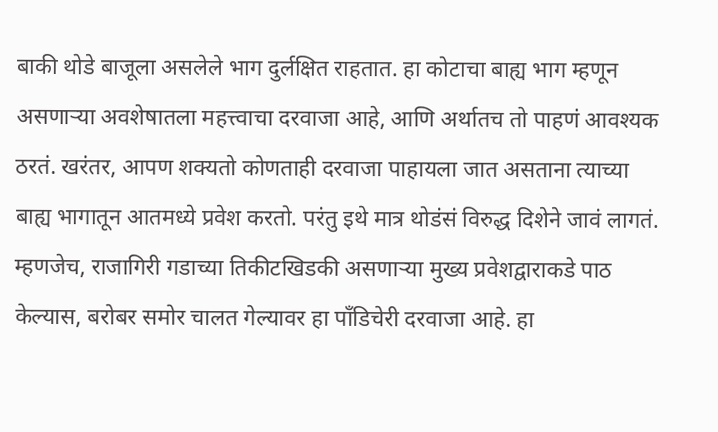बाकी थोडे बाजूला असलेले भाग दुर्लक्षित राहतात. हा कोटाचा बाह्य भाग म्हणून असणाऱ्या अवशेषातला महत्त्वाचा दरवाजा आहे, आणि अर्थातच तो पाहणं आवश्यक ठरतं. खरंतर, आपण शक्यतो कोणताही दरवाजा पाहायला जात असताना त्याच्या बाह्य भागातून आतमध्ये प्रवेश करतो. परंतु इथे मात्र थोडंसं विरुद्ध दिशेने जावं लागतं. म्हणजेच, राजागिरी गडाच्या तिकीटखिडकी असणाऱ्या मुख्य प्रवेशद्वाराकडे पाठ केल्यास, बरोबर समोर चालत गेल्यावर हा पॉंडिचेरी दरवाजा आहे. हा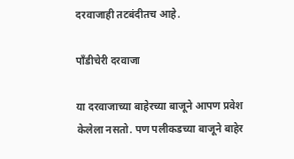दरवाजाही तटबंदीतच आहे.

पॉंडीचेरी दरवाजा

या दरवाजाच्या बाहेरच्या बाजूने आपण प्रवेश केलेला नसतो. पण पलीकडच्या बाजूने बाहेर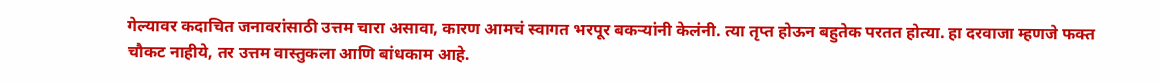गेल्यावर कदाचित जनावरांसाठी उत्तम चारा असावा, कारण आमचं स्वागत भरपूर बकऱ्यांनी केलंनी. त्या तृप्त होऊन बहुतेक परतत होत्या. हा दरवाजा म्हणजे फक्त चौकट नाहीये, तर उत्तम वास्तुकला आणि बांधकाम आहे.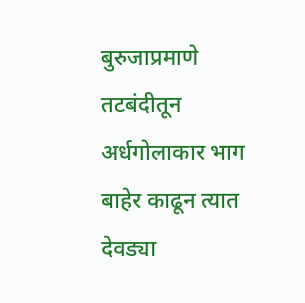बुरुजाप्रमाणे तटबंदीतून अर्धगोलाकार भाग बाहेर काढून त्यात देवड्या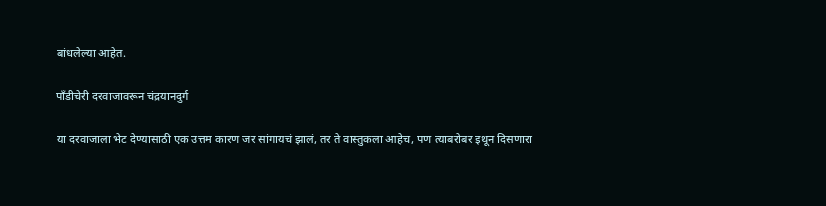बांधलेल्या आहेत.

पॉंडीचेरी दरवाजावरून चंद्रयानदुर्ग

या दरवाजाला भेट देण्यासाठी एक उत्तम कारण जर सांगायचं झालं, तर ते वास्तुकला आहेच, पण त्याबरोबर इथून दिसणारा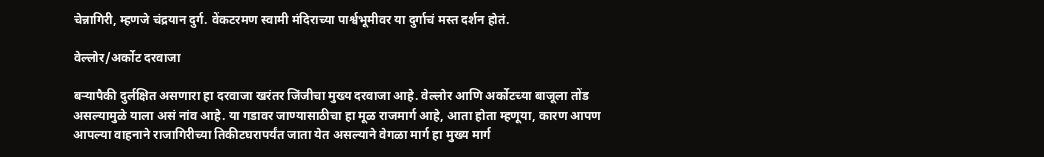चेन्नागिरी, म्हणजे चंद्रयान दुर्ग. वेंकटरमण स्वामी मंदिराच्या पार्श्वभूमीवर या दुर्गाचं मस्त दर्शन होतं.

वेल्लोर/अर्कोट दरवाजा

बऱ्यापैकी दुर्लक्षित असणारा हा दरवाजा खरंतर जिंजीचा मुख्य दरवाजा आहे. वेल्लोर आणि अर्कोटच्या बाजूला तोंड असल्यामुळे याला असं नांव आहे. या गडावर जाण्यासाठीचा हा मूळ राजमार्ग आहे, आता होता म्हणूया, कारण आपण आपल्या वाहनाने राजागिरीच्या तिकीटघरापर्यंत जाता येत असल्याने वेगळा मार्ग हा मुख्य मार्ग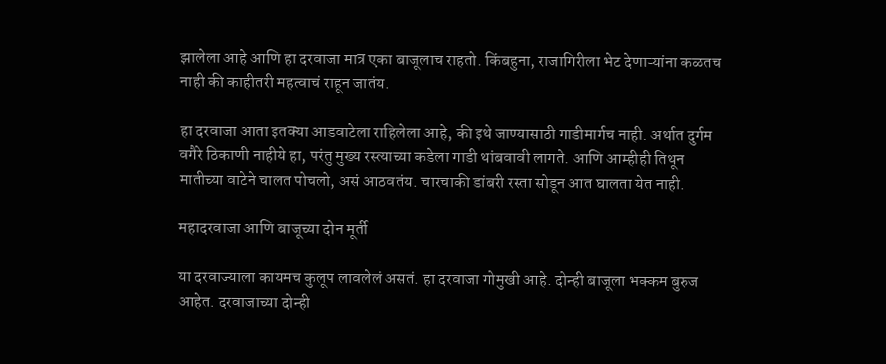झालेला आहे आणि हा दरवाजा मात्र एका बाजूलाच राहतो. किंबहुना, राजागिरीला भेट देणाऱ्यांना कळतच नाही की काहीतरी महत्वाचं राहून जातंय.

हा दरवाजा आता इतक्या आडवाटेला राहिलेला आहे, की इथे जाण्यासाठी गाडीमार्गच नाही. अर्थात दुर्गम वगैरे ठिकाणी नाहीये हा, परंतु मुख्य रस्त्याच्या कडेला गाडी थांबवावी लागते. आणि आम्हीही तिथून मातीच्या वाटेने चालत पोचलो, असं आठवतंय. चारचाकी डांबरी रस्ता सोडून आत घालता येत नाही.

महादरवाजा आणि बाजूच्या दोन मूर्ती

या दरवाज्याला कायमच कुलूप लावलेलं असतं. हा दरवाजा गोमुखी आहे. दोन्ही बाजूला भक्कम बुरुज आहेत. दरवाजाच्या दोन्ही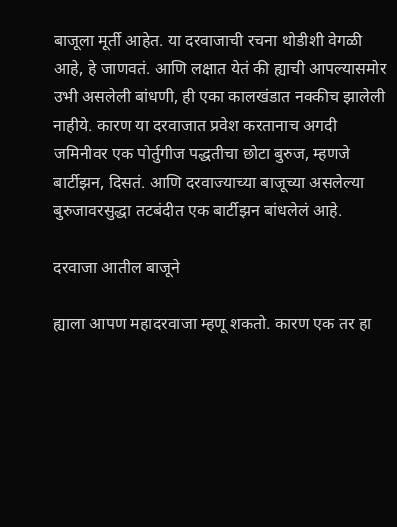बाजूला मूर्ती आहेत. या दरवाजाची रचना थोडीशी वेगळी आहे, हे जाणवतं. आणि लक्षात येतं की ह्याची आपल्यासमोर उभी असलेली बांधणी, ही एका कालखंडात नक्कीच झालेली नाहीये. कारण या दरवाजात प्रवेश करतानाच अगदी जमिनीवर एक पोर्तुगीज पद्धतीचा छोटा बुरुज, म्हणजे बार्टीझन, दिसतं. आणि दरवाज्याच्या बाजूच्या असलेल्या बुरुजावरसुद्धा तटबंदीत एक बार्टीझन बांधलेलं आहे.

दरवाजा आतील बाजूने

ह्याला आपण महादरवाजा म्हणू शकतो. कारण एक तर हा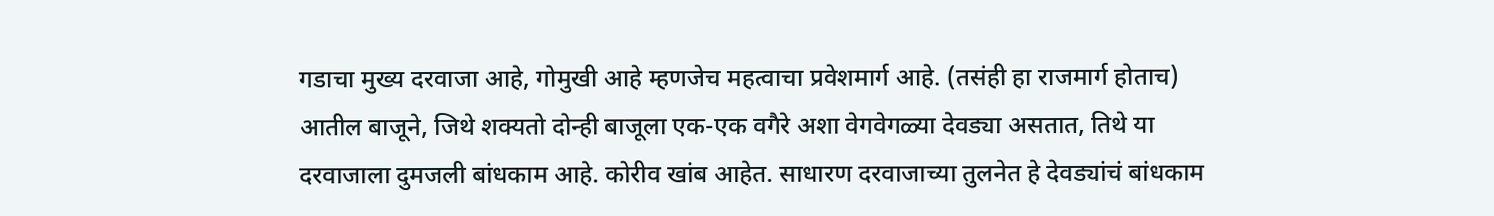गडाचा मुख्य दरवाजा आहे, गोमुखी आहे म्हणजेच महत्वाचा प्रवेशमार्ग आहे. (तसंही हा राजमार्ग होताच) आतील बाजूने, जिथे शक्यतो दोन्ही बाजूला एक-एक वगैरे अशा वेगवेगळ्या देवड्या असतात, तिथे या दरवाजाला दुमजली बांधकाम आहे. कोरीव खांब आहेत. साधारण दरवाजाच्या तुलनेत हे देवड्यांचं बांधकाम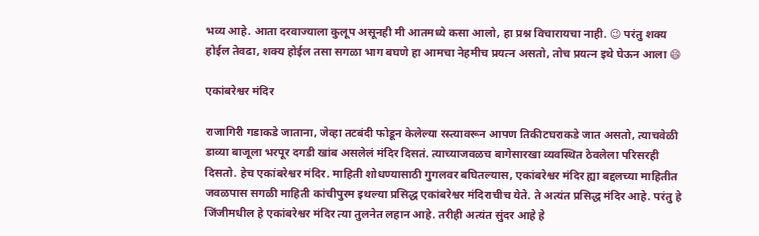भव्य आहे. आता दरवाज्याला कुलूप असूनही मी आतमध्ये कसा आलो, हा प्रश्न विचारायचा नाही. 😉 परंतु शक्य होईल तेवढा, शक्य होईल तसा सगळा भाग बघणे हा आमचा नेहमीच प्रयत्न असतो, तोच प्रयत्न इथे घेऊन आला 😄

एकांबरेश्वर मंदिर

राजागिरी गडाकडे जाताना, जेव्हा तटबंदी फोडून केलेल्या रस्त्यावरून आपण तिकीटघराकडे जात असतो, त्याचवेळी डाव्या बाजूला भरपूर दगडी खांब असलेलं मंदिर दिसतं. त्याच्याजवळच बागेसारखा व्यवस्थित ठेवलेला परिसरही दिसतो. हेच एकांबरेश्वर मंदिर. माहिती शोधण्यासाठी गुगलवर बघितल्यास, एकांबरेश्वर मंदिर ह्या बद्दलच्या माहितीत जवळपास सगळी माहिती कांचीपुरम इथल्या प्रसिद्ध एकांबरेश्वर मंदिराचीच येते. ते अत्यंत प्रसिद्ध मंदिर आहे. परंतु हे जिंजीमधील हे एकांबरेश्वर मंदिर त्या तुलनेत लहान आहे. तरीही अत्यंत सुंदर आहे हे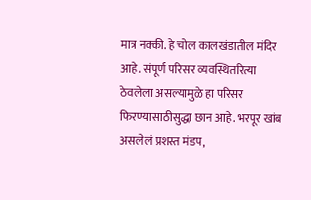मात्र नक्की. हे चोल कालखंडातील मंदिर आहे. संपूर्ण परिसर व्यवस्थितरित्या ठेवलेला असल्यामुळे हा परिसर फिरण्यासाठीसुद्धा छान आहे. भरपूर खांब असलेलं प्रशस्त मंडप,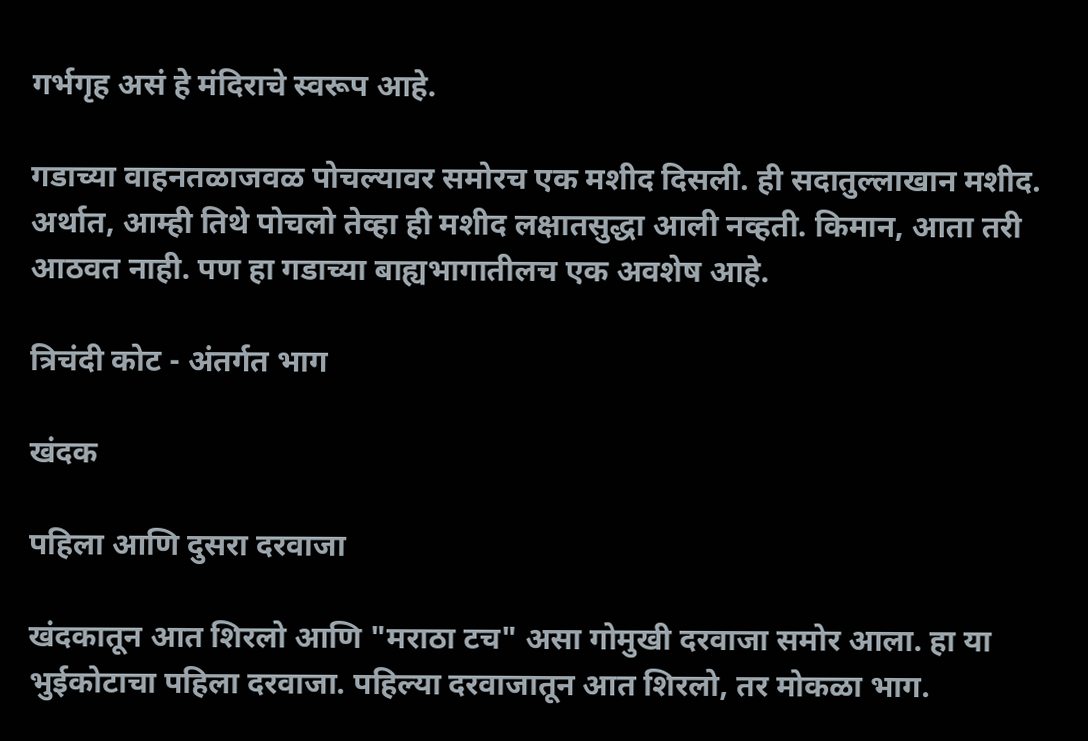गर्भगृह असं हे मंदिराचे स्वरूप आहे.

गडाच्या वाहनतळाजवळ पोचल्यावर समोरच एक मशीद दिसली. ही सदातुल्लाखान मशीद. अर्थात, आम्ही तिथे पोचलो तेव्हा ही मशीद लक्षातसुद्धा आली नव्हती. किमान, आता तरी आठवत नाही. पण हा गडाच्या बाह्यभागातीलच एक अवशेष आहे.

त्रिचंदी कोट - अंतर्गत भाग

खंदक

पहिला आणि दुसरा दरवाजा

खंदकातून आत शिरलो आणि "मराठा टच" असा गोमुखी दरवाजा समोर आला. हा या भुईकोटाचा पहिला दरवाजा. पहिल्या दरवाजातून आत शिरलो, तर मोकळा भाग.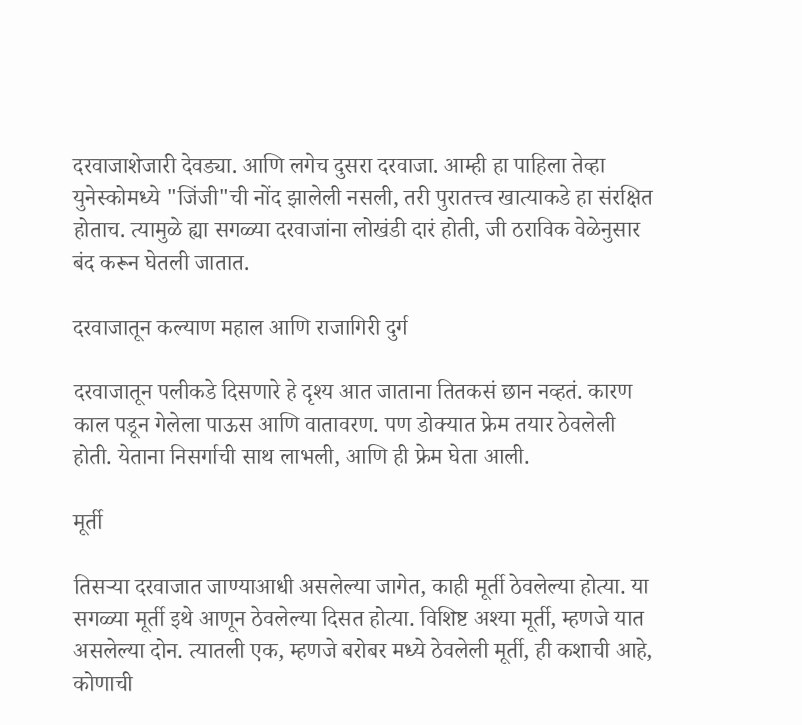दरवाजाशेजारी देवड्या. आणि लगेच दुसरा दरवाजा. आम्ही हा पाहिला तेव्हा युनेस्कोमध्ये "जिंजी"ची नोंद झालेली नसली, तरी पुरातत्त्व खात्याकडे हा संरक्षित होताच. त्यामुळे ह्या सगळ्या दरवाजांना लोखंडी दारं होती, जी ठराविक वेळेनुसार बंद करून घेतली जातात.

दरवाजातून कल्याण महाल आणि राजागिरी दुर्ग

दरवाजातून पलीकडे दिसणारे हे दृश्य आत जाताना तितकसं छान नव्हतं. कारण काल पडून गेलेला पाऊस आणि वातावरण. पण डोक्यात फ्रेम तयार ठेवलेली होती. येताना निसर्गाची साथ लाभली, आणि ही फ्रेम घेता आली.

मूर्ती

तिसऱ्या दरवाजात जाण्याआधी असलेल्या जागेत, काही मूर्ती ठेवलेल्या होत्या. या सगळ्या मूर्ती इथे आणून ठेवलेल्या दिसत होत्या. विशिष्ट अश्या मूर्ती, म्हणजे यात असलेल्या दोन. त्यातली एक, म्हणजे बरोबर मध्ये ठेवलेली मूर्ती, ही कशाची आहे, कोणाची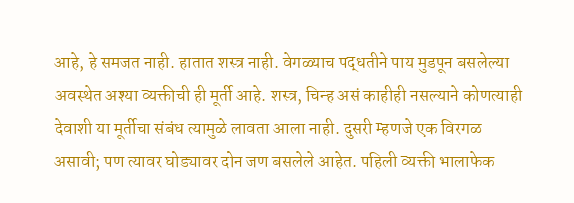आहे, हे समजत नाही. हातात शस्त्र नाही. वेगळ्याच पद्धतीने पाय मुडपून बसलेल्या अवस्थेत अश्या व्यक्तीची ही मूर्ती आहे. शस्त्र, चिन्ह असं काहीही नसल्याने कोणत्याही देवाशी या मूर्तीचा संबंध त्यामुळे लावता आला नाही. दुसरी म्हणजे एक विरगळ असावी; पण त्यावर घोड्यावर दोन जण बसलेले आहेत. पहिली व्यक्ती भालाफेक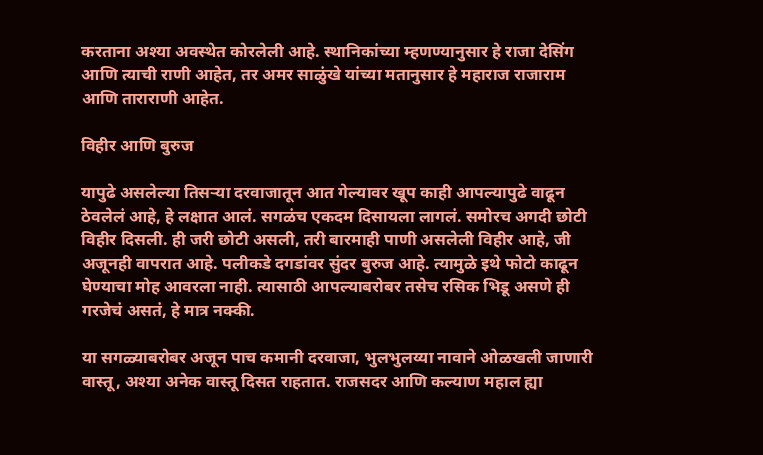करताना अश्या अवस्थेत कोरलेली आहे. स्थानिकांच्या म्हणण्यानुसार हे राजा देसिंग आणि त्याची राणी आहेत, तर अमर साळुंखे यांच्या मतानुसार हे महाराज राजाराम आणि ताराराणी आहेत.

विहीर आणि बुरुज

यापुढे असलेल्या तिसऱ्या दरवाजातून आत गेल्यावर खूप काही आपल्यापुढे वाढून ठेवलेलं आहे, हे लक्षात आलं. सगळंच एकदम दिसायला लागलं. समोरच अगदी छोटी विहीर दिसली. ही जरी छोटी असली, तरी बारमाही पाणी असलेली विहीर आहे, जी अजूनही वापरात आहे. पलीकडे दगडांवर सुंदर बुरुज आहे. त्यामुळे इथे फोटो काढून घेण्याचा मोह आवरला नाही. त्यासाठी आपल्याबरोबर तसेच रसिक भिडू असणे ही गरजेचं असतं, हे मात्र नक्की.

या सगळ्याबरोबर अजून पाच कमानी दरवाजा, भुलभुलय्या नावाने ओळखली जाणारी वास्तू, अश्या अनेक वास्तू दिसत राहतात. राजसदर आणि कल्याण महाल ह्या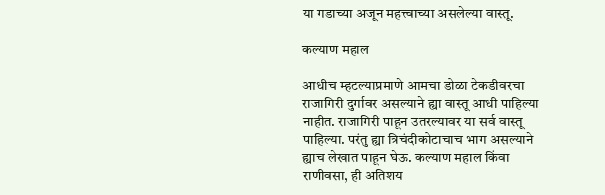या गडाच्या अजून महत्त्वाच्या असलेल्या वास्तू.

कल्याण महाल

आधीच म्हटल्याप्रमाणे आमचा डोळा टेकडीवरचा राजागिरी दुर्गावर असल्याने ह्या वास्तू आधी पाहिल्या नाहीत. राजागिरी पाहून उतरल्यावर या सर्व वास्तू पाहिल्या. परंतु ह्या त्रिचंदीकोटाचाच भाग असल्याने ह्याच लेखात पाहून घेऊ. कल्याण महाल किंवा राणीवसा, ही अतिशय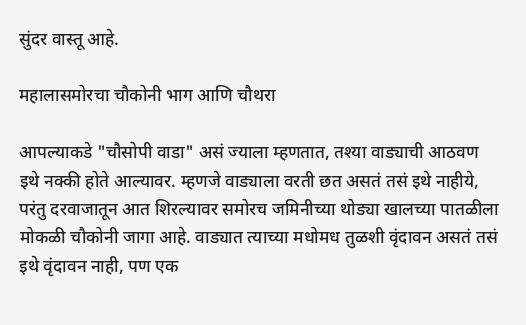सुंदर वास्तू आहे.

महालासमोरचा चौकोनी भाग आणि चौथरा

आपल्याकडे "चौसोपी वाडा" असं ज्याला म्हणतात, तश्या वाड्याची आठवण इथे नक्की होते आल्यावर. म्हणजे वाड्याला वरती छत असतं तसं इथे नाहीये, परंतु दरवाजातून आत शिरल्यावर समोरच जमिनीच्या थोड्या खालच्या पातळीला मोकळी चौकोनी जागा आहे. वाड्यात त्याच्या मधोमध तुळशी वृंदावन असतं तसं इथे वृंदावन नाही, पण एक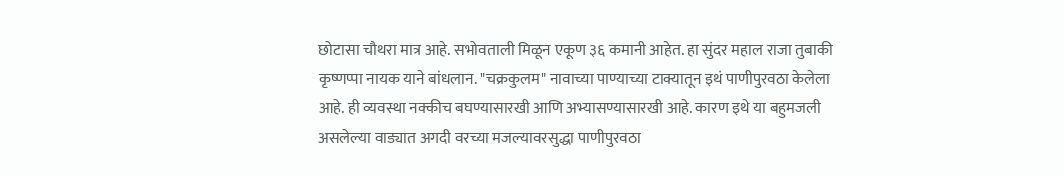छोटासा चौथरा मात्र आहे. सभोवताली मिळून एकूण ३६ कमानी आहेत. हा सुंदर महाल राजा तुबाकी कृष्णप्पा नायक याने बांधलान. "चक्रकुलम" नावाच्या पाण्याच्या टाक्यातून इथं पाणीपुरवठा केलेला आहे. ही व्यवस्था नक्कीच बघण्यासारखी आणि अभ्यासण्यासारखी आहे. कारण इथे या बहुमजली असलेल्या वाड्यात अगदी वरच्या मजल्यावरसुद्धा पाणीपुरवठा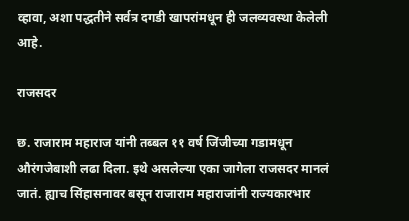व्हावा, अशा पद्धतीने सर्वत्र दगडी खापरांमधून ही जलव्यवस्था केलेली आहे.

राजसदर

छ. राजाराम महाराज यांनी तब्बल ११ वर्ष जिंजीच्या गडामधून औरंगजेबाशी लढा दिला. इथे असलेल्या एका जागेला राजसदर मानलं जातं. ह्याच सिंहासनावर बसून राजाराम महाराजांनी राज्यकारभार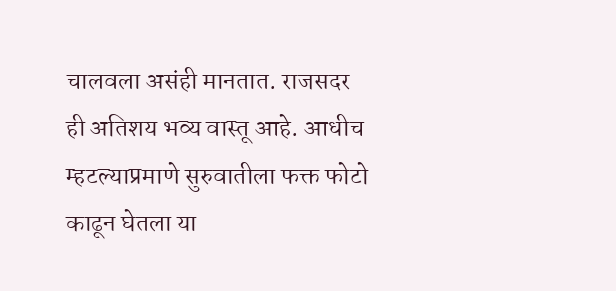चालवला असंही मानतात. राजसदर ही अतिशय भव्य वास्तू आहे. आधीच म्हटल्याप्रमाणे सुरुवातीला फक्त फोटो काढून घेतला या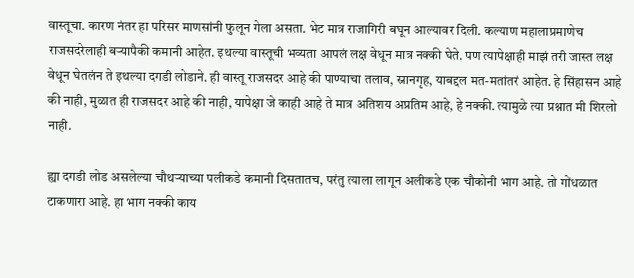वास्तूचा. कारण नंतर हा परिसर माणसांनी फुलून गेला असता. भेट मात्र राजागिरी बघून आल्यावर दिली. कल्याण महालाप्रमाणेच राजसदरेलाही बऱ्यापैकी कमानी आहेत. इथल्या वास्तूची भव्यता आपलं लक्ष वेधून मात्र नक्की घेते. पण त्यापेक्षाही माझं तरी जास्त लक्ष वेधून घेतलंन ते इथल्या दगडी लोडाने. ही वास्तू राजसदर आहे की पाण्याचा तलाव, स्नानगृह, याबद्दल मत-मतांतरं आहेत. हे सिंहासन आहे की नाही, मुळात ही राजसदर आहे की नाही, यापेक्षा जे काही आहे ते मात्र अतिशय अप्रतिम आहे, हे नक्की. त्यामुळे त्या प्रश्नात मी शिरलो नाही.

ह्या दगडी लोड असलेल्या चौथऱ्याच्या पलीकडे कमानी दिसतातच, परंतु त्याला लागून अलीकडे एक चौकोनी भाग आहे. तो गोंधळात टाकणारा आहे. हा भाग नक्की काय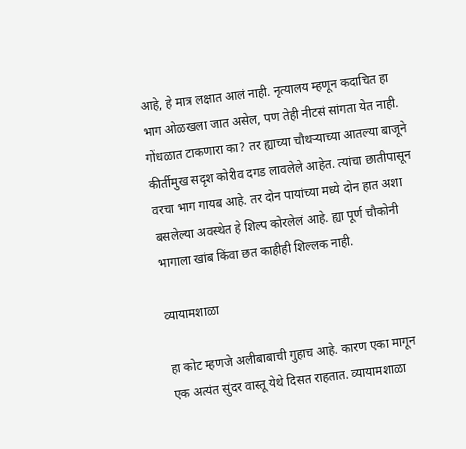आहे, हे मात्र लक्षात आलं नाही. नृत्यालय म्हणून कदाचित हा भाग ओळखला जात असेल, पण तेही नीटसं सांगता येत नाही. गोंधळात टाकणारा का? तर ह्याच्या चौथऱ्याच्या आतल्या बाजूने कीर्तीमुख सदृश कोरीव दगड लावलेले आहेत. त्यांचा छातीपासून वरचा भाग गायब आहे. तर दोन पायांच्या मध्ये दोन हात अशा बसलेल्या अवस्थेत हे शिल्प कोरलेलं आहे. ह्या पूर्ण चौकोनी भागाला खांब किंवा छत काहीही शिल्लक नाही.

व्यायामशाळा

हा कोट म्हणजे अलीबाबाची गुहाच आहे. कारण एका मागून एक अत्यंत सुंदर वास्तू येथे दिसत राहतात. व्यायामशाळा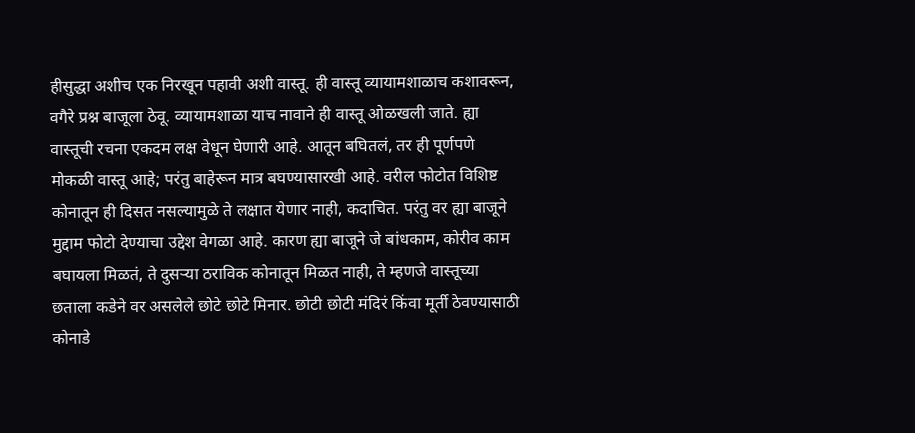हीसुद्धा अशीच एक निरखून पहावी अशी वास्तू. ही वास्तू व्यायामशाळाच कशावरून, वगैरे प्रश्न बाजूला ठेवू. व्यायामशाळा याच नावाने ही वास्तू ओळखली जाते. ह्या वास्तूची रचना एकदम लक्ष वेधून घेणारी आहे. आतून बघितलं, तर ही पूर्णपणे मोकळी वास्तू आहे; परंतु बाहेरून मात्र बघण्यासारखी आहे. वरील फोटोत विशिष्ट कोनातून ही दिसत नसल्यामुळे ते लक्षात येणार नाही, कदाचित. परंतु वर ह्या बाजूने मुद्दाम फोटो देण्याचा उद्देश वेगळा आहे. कारण ह्या बाजूने जे बांधकाम, कोरीव काम बघायला मिळतं, ते दुसऱ्या ठराविक कोनातून मिळत नाही, ते म्हणजे वास्तूच्या छताला कडेने वर असलेले छोटे छोटे मिनार. छोटी छोटी मंदिरं किंवा मूर्ती ठेवण्यासाठी कोनाडे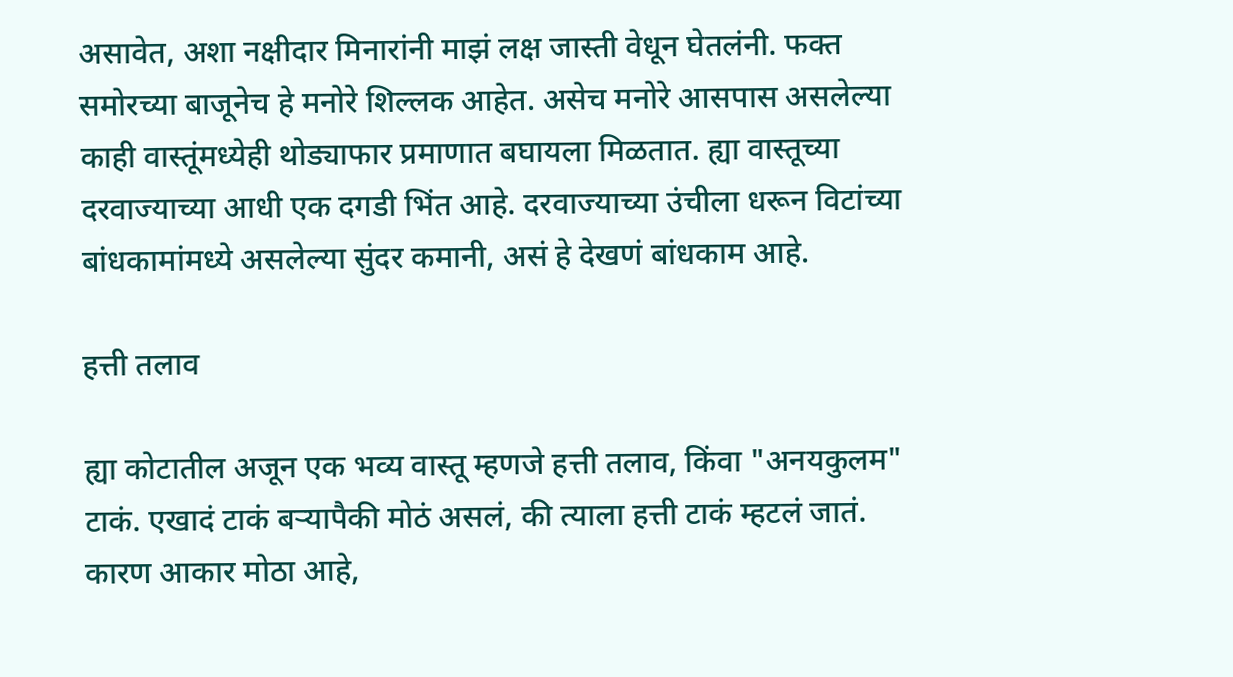असावेत, अशा नक्षीदार मिनारांनी माझं लक्ष जास्ती वेधून घेतलंनी. फक्त समोरच्या बाजूनेच हे मनोरे शिल्लक आहेत. असेच मनोरे आसपास असलेल्या काही वास्तूंमध्येही थोड्याफार प्रमाणात बघायला मिळतात. ह्या वास्तूच्या दरवाज्याच्या आधी एक दगडी भिंत आहे. दरवाज्याच्या उंचीला धरून विटांच्या बांधकामांमध्ये असलेल्या सुंदर कमानी, असं हे देखणं बांधकाम आहे.

हत्ती तलाव

ह्या कोटातील अजून एक भव्य वास्तू म्हणजे हत्ती तलाव, किंवा "अनयकुलम" टाकं. एखादं टाकं बऱ्यापैकी मोठं असलं, की त्याला हत्ती टाकं म्हटलं जातं. कारण आकार मोठा आहे,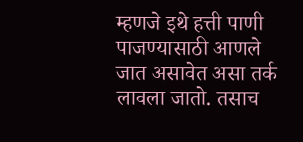म्हणजे इथे हत्ती पाणी पाजण्यासाठी आणले जात असावेत असा तर्क लावला जातो. तसाच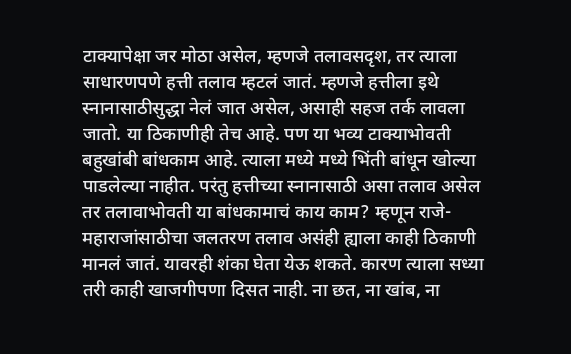टाक्यापेक्षा जर मोठा असेल, म्हणजे तलावसदृश, तर त्याला साधारणपणे हत्ती तलाव म्हटलं जातं. म्हणजे हत्तीला इथे स्नानासाठीसुद्धा नेलं जात असेल, असाही सहज तर्क लावला जातो. या ठिकाणीही तेच आहे. पण या भव्य टाक्याभोवती बहुखांबी बांधकाम आहे. त्याला मध्ये मध्ये भिंती बांधून खोल्या पाडलेल्या नाहीत. परंतु हत्तीच्या स्नानासाठी असा तलाव असेल तर तलावाभोवती या बांधकामाचं काय काम? म्हणून राजे-महाराजांसाठीचा जलतरण तलाव असंही ह्याला काही ठिकाणी मानलं जातं. यावरही शंका घेता येऊ शकते. कारण त्याला सध्या तरी काही खाजगीपणा दिसत नाही. ना छत, ना खांब, ना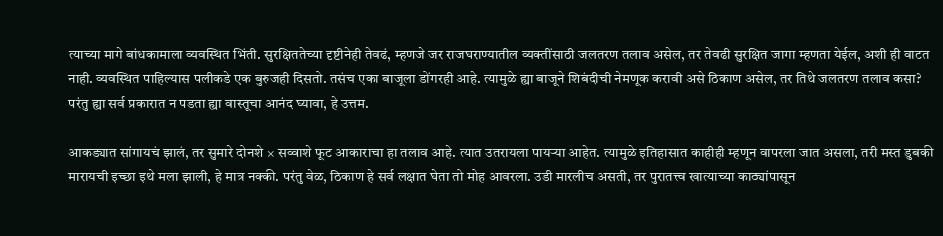त्याच्या मागे बांधकामाला व्यवस्थित भिंती. सुरक्षिततेच्या दृष्टीनेही तेवढं, म्हणजे जर राजघराण्यातील व्यक्तींसाठी जलतरण तलाव असेल, तर तेवढी सुरक्षित जागा म्हणता येईल, अशी ही वाटत नाही. व्यवस्थित पाहिल्यास पलीकडे एक बुरुजही दिसतो. तसंच एका बाजूला डोंगरही आहे. त्यामुळे ह्या बाजूने शिबंदीची नेमणूक करावी असे ठिकाण असेल, तर तिथे जलतरण तलाव कसा? परंतु ह्या सर्व प्रकारात न पडता ह्या वास्तूचा आनंद घ्यावा, हे उत्तम.

आकड्यात सांगायचं झालं, तर सुमारे दोनशे × सव्वाशे फूट आकाराचा हा तलाव आहे. त्यात उतरायला पायऱ्या आहेत. त्यामुळे इतिहासात काहीही म्हणून वापरला जात असला, तरी मस्त डुबकी मारायची इच्छा इथे मला झाली, हे मात्र नक्की. परंतु वेळ, ठिकाण हे सर्व लक्षात घेता तो मोह आवरला. उडी मारलीच असती, तर पुरातत्त्व खात्याच्या काठ्यांपासून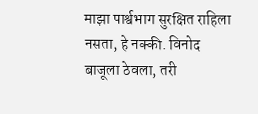माझा पार्श्वभाग सुरक्षित राहिला नसता, हे नक्की. विनोद बाजूला ठेवला, तरी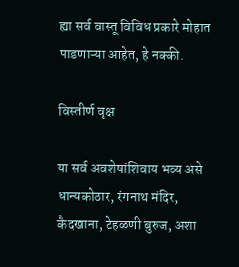ह्या सर्व वास्तू विविध प्रकारे मोहात पाडणाऱ्या आहेत, हे नक्की.

विस्तीर्ण वृक्ष

या सर्व अवशेषांशिवाय भव्य असे धान्यकोठार, रंगनाथ मंदिर, कैदखाना, टेहळणी बुरुज, अशा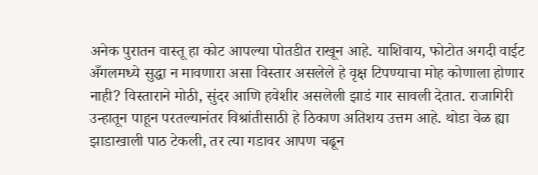अनेक पुरातन वास्तू हा कोट आपल्या पोतडीत राखून आहे. याशिवाय, फोटोत अगदी वाईट अँगलमध्ये सुद्धा न मावणारा असा विस्तार असलेले हे वृक्ष टिपण्याचा मोह कोणाला होणार नाही? विस्ताराने मोठी, सुंदर आणि हवेशीर असलेली झाडं गार सावली देतात. राजागिरी उन्हातून पाहून परतल्यानंतर विश्रांतीसाठी हे ठिकाण अतिशय उत्तम आहे. थोडा वेळ ह्या झाडाखाली पाठ टेकली, तर त्या गडावर आपण चढून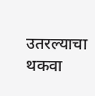उतरल्याचा थकवा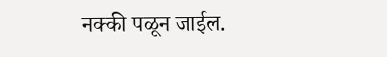नक्की पळून जाईल.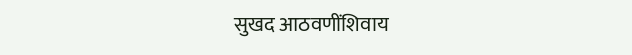सुखद आठवणींशिवाय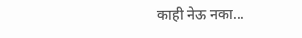काही नेऊ नका...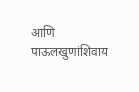आणि पाऊलखुणांशिवाय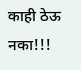काही ठेऊ नका!!!